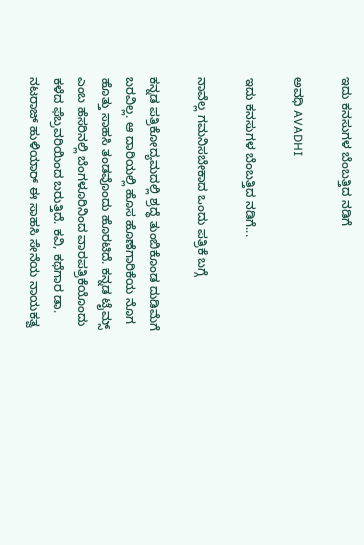ಇದು ಕನಸುಗಳ ಬೆಂಬತ್ತಿದ ನಡಿಗೆ‍

ಅವಧಿ AVADHI

ಇದು ಕನಸುಗಳ ಬೆಂಬತ್ತಿದ ನಡಿಗೆ...

ನಾವೆಲ್ಲ ಗಮನಿಸಬೇಕಾದ ಒಂದು ಪತ್ರಿಕೆ ಬಗ್ಗೆ

ಕನ್ನಡ ಪತ್ರಿಕೋದ್ಯಮದಲ್ಲಿ ಶ್ರದ್ಧೆ ತುಂಬಿಕೊಂಡ ದುಡಿಮೆಗೆ ಬರವಿಲ್ಲ. ಆ ದಾರಿಯಲ್ಲಿ ಹೊಸ ಹೊಣೆಗಾರಿಕೆಯ ನೊಗ ಹೊತ್ತು ಸಾಹಸಿ ತಂಡವೊಂದು ಹೊರಟಿದೆ. ಕನ್ನಡ ಟೈಮ್ಸ್ ಎಂಬ ಹೆಸರಿನಲ್ಲಿ ಬೆಂಗಳೂರಿನಿಂದ ವಾರಪತ್ರಿಕೆಯೊಂದು ಕಳೆದ ಫೆಬ್ರವರಿಯಿಂದ ಬರುತ್ತಿದೆ. ಕವಿ, ಕಥೆಗಾರ ಡಾ. ನಟರಾಜ್ ಹುಳಿಯಾರ್ ಈ ಸಾಹಸಿ ಸೇನೆಯ ನಾಯಕತ್ವ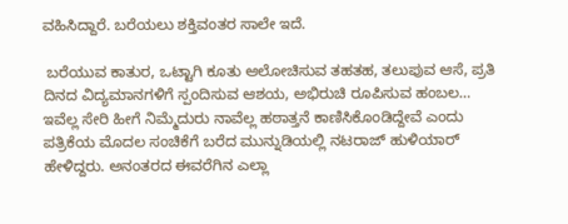ವಹಿಸಿದ್ದಾರೆ. ಬರೆಯಲು ಶಕ್ತಿವಂತರ ಸಾಲೇ ಇದೆ.

 ಬರೆಯುವ ಕಾತುರ, ಒಟ್ಟಾಗಿ ಕೂತು ಆಲೋಚಿಸುವ ತಹತಹ, ತಲುಪುವ ಆಸೆ, ಪ್ರತಿ ದಿನದ ವಿದ್ಯಮಾನಗಳಿಗೆ ಸ್ಪಂದಿಸುವ ಆಶಯ, ಅಭಿರುಚಿ ರೂಪಿಸುವ ಹಂಬಲ… ಇವೆಲ್ಲ ಸೇರಿ ಹೀಗೆ ನಿಮ್ಮೆದುರು ನಾವೆಲ್ಲ ಹಠಾತ್ತನೆ ಕಾಣಿಸಿಕೊಂಡಿದ್ದೇವೆ ಎಂದು ಪತ್ರಿಕೆಯ ಮೊದಲ ಸಂಚಿಕೆಗೆ ಬರೆದ ಮುನ್ನುಡಿಯಲ್ಲಿ ನಟರಾಜ್ ಹುಳಿಯಾರ್ ಹೇಳಿದ್ದರು. ಅನಂತರದ ಈವರೆಗಿನ ಎಲ್ಲಾ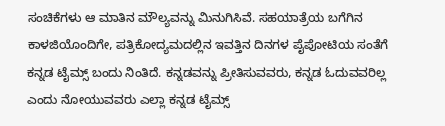ಸಂಚಿಕೆಗಳು ಆ ಮಾತಿನ ಮೌಲ್ಯವನ್ನು ಮಿನುಗಿಸಿವೆ. ಸಹಯಾತ್ರೆಯ ಬಗೆಗಿನ ಕಾಳಜಿಯೊಂದಿಗೇ, ಪತ್ರಿಕೋದ್ಯಮದಲ್ಲಿನ ಇವತ್ತಿನ ದಿನಗಳ ಪೈಪೋಟಿಯ ಸಂತೆಗೆ ಕನ್ನಡ ಟೈಮ್ಸ್ ಬಂದು ನಿಂತಿದೆ. ಕನ್ನಡವನ್ನು ಪ್ರೀತಿಸುವವರು, ಕನ್ನಡ ಓದುವವರಿಲ್ಲ ಎಂದು ನೋಯುವವರು ಎಲ್ಲಾ ಕನ್ನಡ ಟೈಮ್ಸ್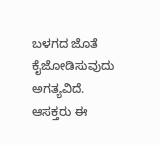ಬಳಗದ ಜೊತೆ ಕೈಜೋಡಿಸುವುದು ಅಗತ್ಯವಿದೆ. ಆಸಕ್ತರು ಈ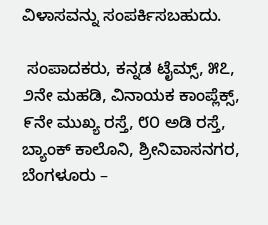ವಿಳಾಸವನ್ನು ಸಂಪರ್ಕಿಸಬಹುದು.

 ಸಂಪಾದಕರು, ಕನ್ನಡ ಟೈಮ್ಸ್, ೫೭, ೨ನೇ ಮಹಡಿ, ವಿನಾಯಕ ಕಾಂಪ್ಲೆಕ್ಸ್, ೯ನೇ ಮುಖ್ಯ ರಸ್ತೆ, ೮೦ ಅಡಿ ರಸ್ತೆ, ಬ್ಯಾಂಕ್ ಕಾಲೊನಿ, ಶ್ರೀನಿವಾಸನಗರ, ಬೆಂಗಳೂರು –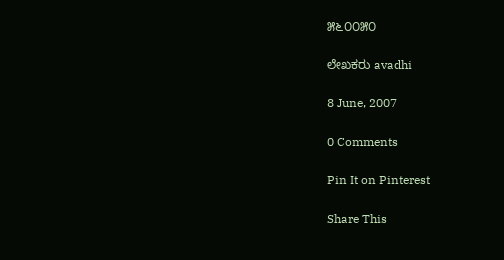೫೬೦೦೫೦

ಲೇಖಕರು avadhi

8 June, 2007

0 Comments

Pin It on Pinterest

Share This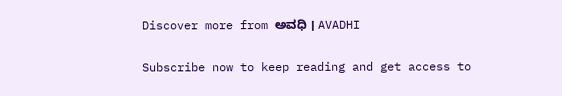Discover more from ಅವಧಿ । AVADHI

Subscribe now to keep reading and get access to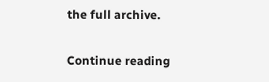the full archive.

Continue reading